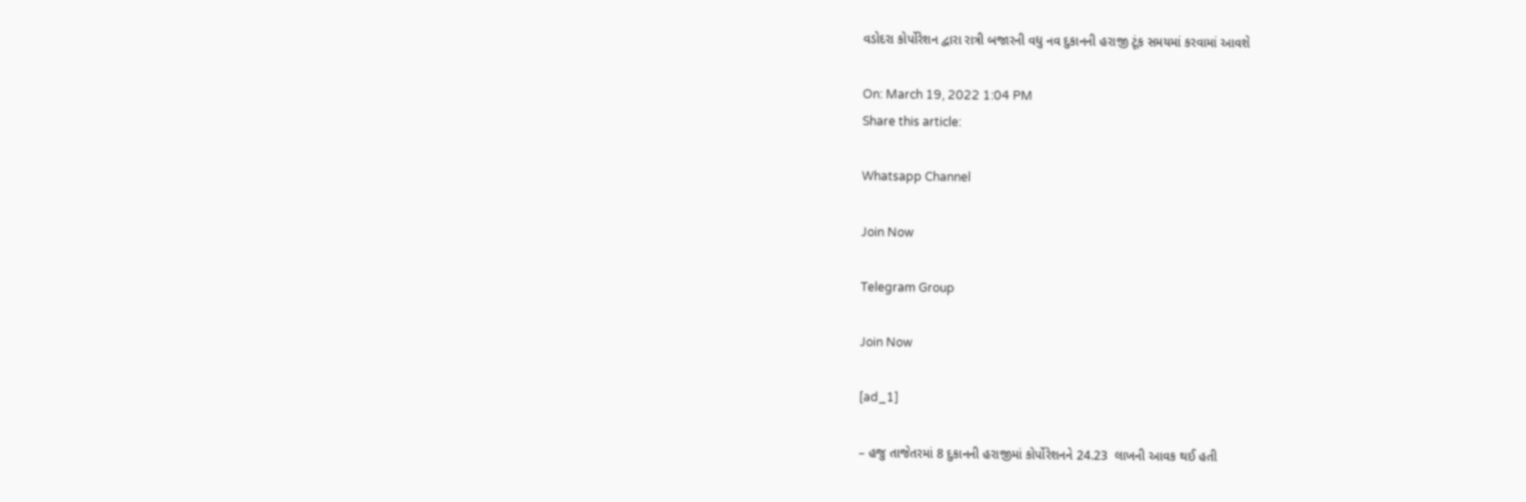વડોદરા કોર્પોરેશન દ્વારા રાત્રી બજારની વધુ નવ દુકાનની હરાજી ટૂંક સમયમાં કરવામાં આવશે

On: March 19, 2022 1:04 PM
Share this article:

Whatsapp Channel

Join Now

Telegram Group

Join Now

[ad_1]

– હજુ તાજેતરમાં 8 દુકાનની હરાજીમાં કોર્પોરેશનને 24.23  લાખની આવક થઈ હતી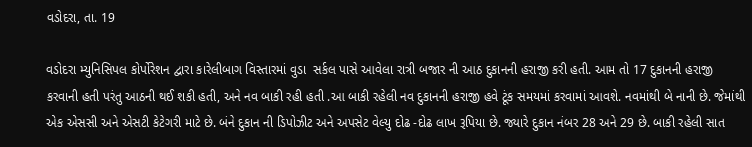વડોદરા, તા. 19

વડોદરા મ્યુનિસિપલ કોર્પોરેશન દ્વારા કારેલીબાગ વિસ્તારમાં વુડા  સર્કલ પાસે આવેલા રાત્રી બજાર ની આઠ દુકાનની હરાજી કરી હતી. આમ તો 17 દુકાનની હરાજી કરવાની હતી પરંતુ આઠની થઈ શકી હતી, અને નવ બાકી રહી હતી .આ બાકી રહેલી નવ દુકાનની હરાજી હવે ટૂંક સમયમાં કરવામાં આવશે. નવમાંથી બે નાની છે. જેમાંથી એક એસસી અને એસટી કેટેગરી માટે છે. બંને દુકાન ની ડિપોઝીટ અને અપસેટ વેલ્યુ દોઢ -દોઢ લાખ રૂપિયા છે. જ્યારે દુકાન નંબર 28 અને 29 છે. બાકી રહેલી સાત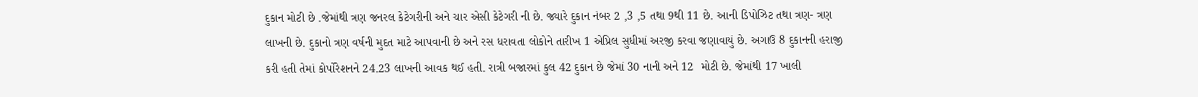દુકાન મોટી છે .જેમાંથી ત્રણ જનરલ કેટેગરીની અને ચાર એસી કેટેગરી ની છે. જ્યારે દુકાન નંબર 2 ,3 ,5 તથા 9થી 11 છે. આની ડિપોઝિટ તથા ત્રણ- ત્રણ લાખની છે. દુકાનો ત્રણ વર્ષની મુદત માટે આપવાની છે અને રસ ધરાવતા લોકોને તારીખ 1 એપ્રિલ સુધીમાં અરજી કરવા જણાવાયું છે. અગાઉ 8 દુકાનની હરાજી કરી હતી તેમાં કોર્પોરેશનને 24.23 લાખની આવક થઈ હતી. રાત્રી બજારમાં કુલ 42 દુકાન છે જેમાં 30 નાની અને 12  મોટી છે. જેમાંથી 17 ખાલી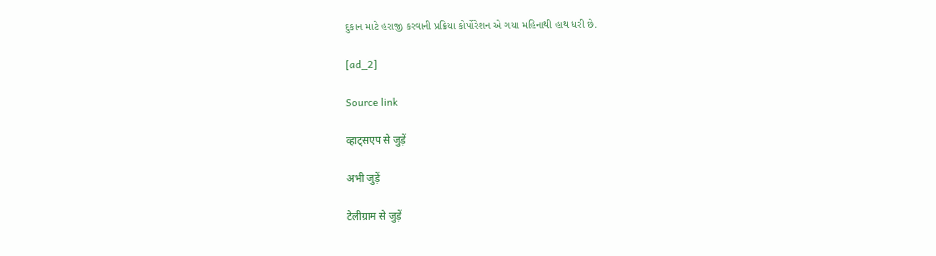દુકાન માટે હરાજી કરવાની પ્રક્રિયા કોર્પોરેશન એ ગયા મહિનાથી હાથ ધરી છે.

[ad_2]

Source link

व्हाट्सएप से जुड़ें

अभी जुड़ें

टेलीग्राम से जुड़ें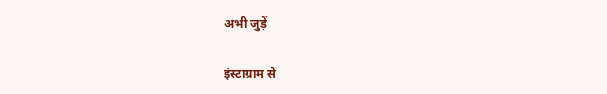अभी जुड़ें

इंस्टाग्राम से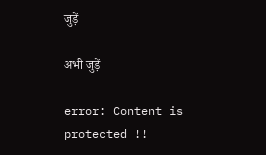जुड़ें

अभी जुड़ें

error: Content is protected !!